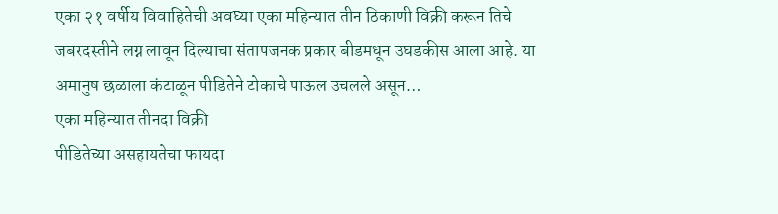एका २१ वर्षीय विवाहितेची अवघ्या एका महिन्यात तीन ठिकाणी विक्री करून तिचे जबरदस्तीने लग्न लावून दिल्याचा संतापजनक प्रकार बीडमधून उघडकीस आला आहे. या अमानुष छळाला कंटाळून पीडितेने टोकाचे पाऊल उचलले असून…
एका महिन्यात तीनदा विक्री
पीडितेच्या असहायतेचा फायदा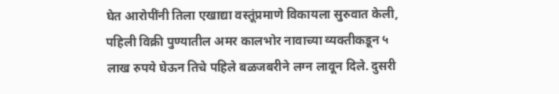घेत आरोपींनी तिला एखाद्या वस्तूंप्रमाणे विकायला सुरुवात केली, पहिली विक्री पुण्यातील अमर कालभोर नावाच्या व्यक्तीकडून ५ लाख रुपये घेऊन तिचे पहिले बळजबरीने लग्न लावून दिले. दुसरी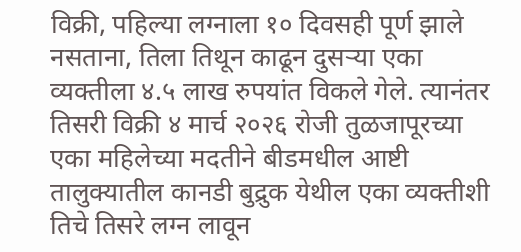विक्री, पहिल्या लग्नाला १० दिवसही पूर्ण झाले नसताना, तिला तिथून काढून दुसऱ्या एका व्यक्तीला ४.५ लाख रुपयांत विकले गेले. त्यानंतर तिसरी विक्री ४ मार्च २०२६ रोजी तुळजापूरच्या एका महिलेच्या मदतीने बीडमधील आष्टी तालुक्यातील कानडी बुद्रुक येथील एका व्यक्तीशी तिचे तिसरे लग्न लावून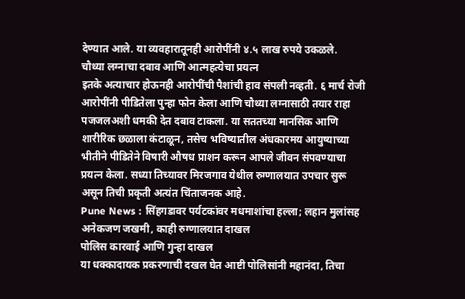देण्यात आले. या व्यवहारातूनही आरोपींनी ४.५ लाख रुपये उकळले.
चौथ्या लग्नाचा दबाव आणि आत्महत्येचा प्रयत्न
इतके अत्याचार होऊनही आरोपींची पैशांची हाव संपली नव्हती. ६ मार्च रोजी आरोपींनी पीडितेला पुन्हा फोन केला आणि चौथ्या लग्नासाठी तयार राहा पजजलअशी धमकी देत दबाव टाकला. या सततच्या मानसिक आणि शारीरिक छळाला कंटाळून, तसेच भविष्यातील अंधकारमय आयुष्याच्या भीतीने पीडितेने विषारी औषध प्राशन करून आपले जीवन संपवण्याचा प्रयत्न केला. सध्या तिच्यावर मिरजगाव येथील रुग्णालयात उपचार सुरू असून तिची प्रकृती अत्यंत चिंताजनक आहे.
Pune News : सिंहगडावर पर्यटकांवर मधमाशांचा हल्ला; लहान मुलांसह अनेकजण जखमी, काही रुग्णालयात दाखल
पोलिस कारवाई आणि गुन्हा दाखल
या धक्कादायक प्रकरणाची दखल घेत आष्टी पोलिसांनी महानंदा, तिचा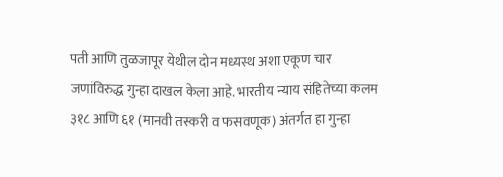पती आणि तुळजापूर येथील दोन मध्यस्थ अशा एकूण चार जणांविरुद्ध गुन्हा दाखल केला आहे. भारतीय न्याय संहितेच्या कलम ३१८ आणि ६१ (मानवी तस्करी व फसवणूक) अंतर्गत हा गुन्हा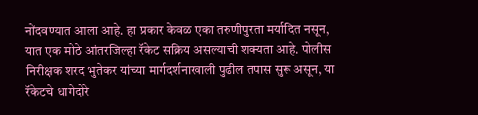नोंदवण्यात आला आहे. हा प्रकार केवळ एका तरुणीपुरता मर्यादित नसून, यात एक मोठे आंतरजिल्हा रॅकेट सक्रिय असल्याची शक्यता आहे. पोलीस निरीक्षक शरद भुतेकर यांच्या मार्गदर्शनाखाली पुढील तपास सुरू असून, या रॅकेटचे धागेदोरे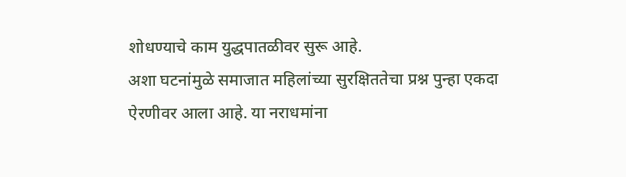शोधण्याचे काम युद्धपातळीवर सुरू आहे.
अशा घटनांमुळे समाजात महिलांच्या सुरक्षिततेचा प्रश्न पुन्हा एकदा ऐरणीवर आला आहे. या नराधमांना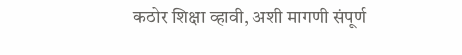कठोर शिक्षा व्हावी, अशी मागणी संपूर्ण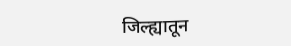जिल्ह्यातून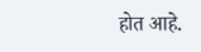होत आहे.